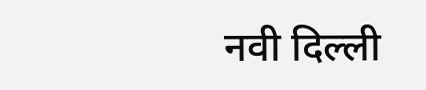नवी दिल्ली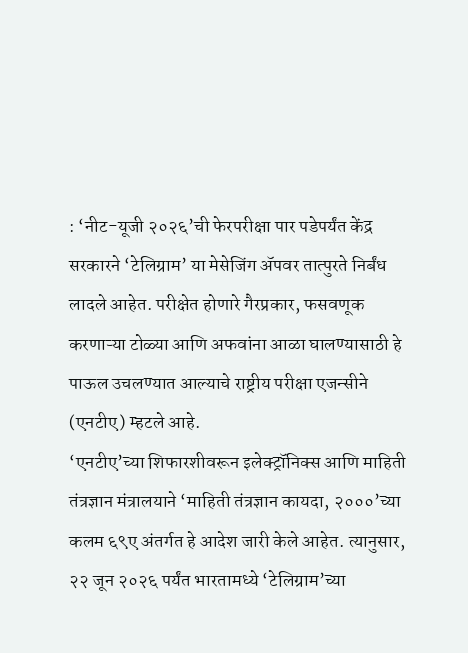: ‘नीट-यूजी २०२६’ची फेरपरीक्षा पार पडेपर्यंत केंद्र सरकारने ‘टेलिग्राम’ या मेसेजिंग ॲपवर तात्पुरते निर्बंध लादले आहेत. परीक्षेत होणारे गैरप्रकार, फसवणूक करणाऱ्या टोळ्या आणि अफवांना आळा घालण्यासाठी हे पाऊल उचलण्यात आल्याचे राष्ट्रीय परीक्षा एजन्सीने (एनटीए) म्हटले आहे.
‘एनटीए’च्या शिफारशीवरून इलेक्ट्रॉनिक्स आणि माहिती तंत्रज्ञान मंत्रालयाने ‘माहिती तंत्रज्ञान कायदा, २०००’च्या कलम ६९ए अंतर्गत हे आदेश जारी केले आहेत. त्यानुसार, २२ जून २०२६ पर्यंत भारतामध्ये ‘टेलिग्राम’च्या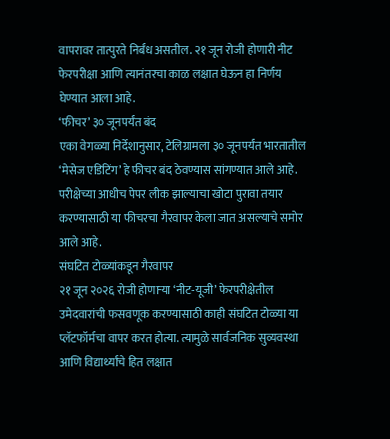वापरावर तात्पुरते निर्बंध असतील. २१ जून रोजी होणारी नीट फेरपरीक्षा आणि त्यानंतरचा काळ लक्षात घेऊन हा निर्णय घेण्यात आला आहे.
‘फीचर’ ३० जूनपर्यंत बंद
एका वेगळ्या निर्देशानुसार, टेलिग्रामला ३० जूनपर्यंत भारतातील ‘मेसेज एडिटिंग’ हे फीचर बंद ठेवण्यास सांगण्यात आले आहे. परीक्षेच्या आधीच पेपर लीक झाल्याचा खोटा पुरावा तयार करण्यासाठी या फीचरचा गैरवापर केला जात असल्याचे समोर आले आहे.
संघटित टोळ्यांकडून गैरवापर
२१ जून २०२६ रोजी होणाऱ्या ‘नीट-यूजी’ फेरपरीक्षेतील उमेदवारांची फसवणूक करण्यासाठी काही संघटित टोळ्या या प्लॅटफॉर्मचा वापर करत होत्या. त्यामुळे सार्वजनिक सुव्यवस्था आणि विद्यार्थ्यांचे हित लक्षात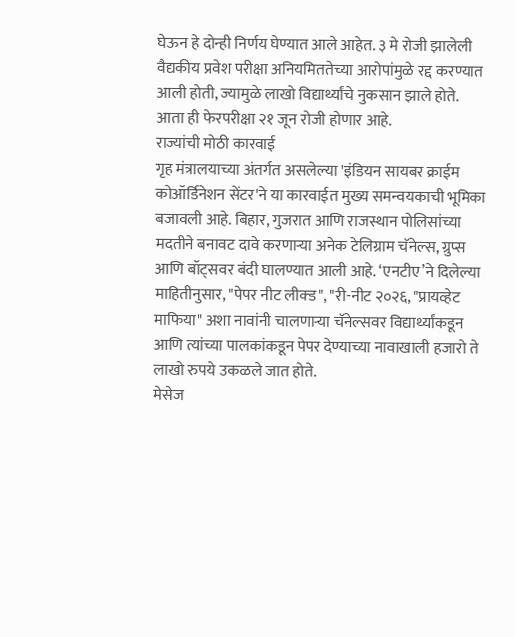घेऊन हे दोन्ही निर्णय घेण्यात आले आहेत. ३ मे रोजी झालेली वैद्यकीय प्रवेश परीक्षा अनियमिततेच्या आरोपांमुळे रद्द करण्यात आली होती, ज्यामुळे लाखो विद्यार्थ्यांचे नुकसान झाले होते. आता ही फेरपरीक्षा २१ जून रोजी होणार आहे.
राज्यांची मोठी कारवाई
गृह मंत्रालयाच्या अंतर्गत असलेल्या 'इंडियन सायबर क्राईम कोऑर्डिनेशन सेंटर'ने या कारवाईत मुख्य समन्वयकाची भूमिका बजावली आहे. बिहार, गुजरात आणि राजस्थान पोलिसांच्या मदतीने बनावट दावे करणाऱ्या अनेक टेलिग्राम चॅनेल्स, ग्रुप्स आणि बॉट्सवर बंदी घालण्यात आली आहे. ‘एनटीए’ने दिलेल्या माहितीनुसार, "पेपर नीट लीक्ड", "री-नीट २०२६, "प्रायव्हेट माफिया" अशा नावांनी चालणाऱ्या चॅनेल्सवर विद्यार्थ्यांकडून आणि त्यांच्या पालकांकडून पेपर देण्याच्या नावाखाली हजारो ते लाखो रुपये उकळले जात होते.
मेसेज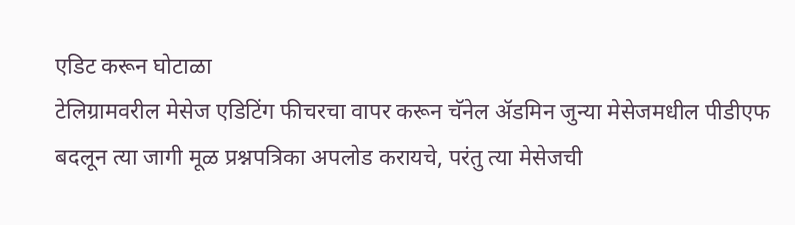एडिट करून घोटाळा
टेलिग्रामवरील मेसेज एडिटिंग फीचरचा वापर करून चॅनेल ॲडमिन जुन्या मेसेजमधील पीडीएफ बदलून त्या जागी मूळ प्रश्नपत्रिका अपलोड करायचे, परंतु त्या मेसेजची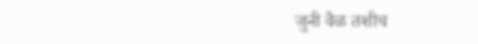जुनी वेळ तशीच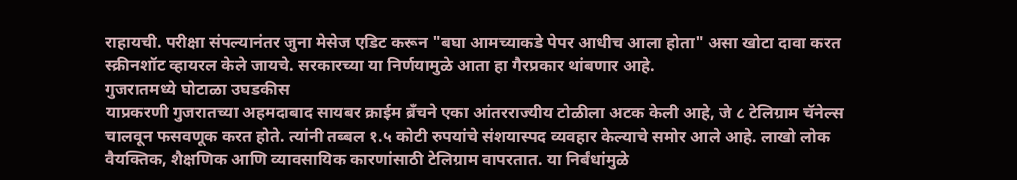राहायची. परीक्षा संपल्यानंतर जुना मेसेज एडिट करून "बघा आमच्याकडे पेपर आधीच आला होता" असा खोटा दावा करत स्क्रीनशॉट व्हायरल केले जायचे. सरकारच्या या निर्णयामुळे आता हा गैरप्रकार थांबणार आहे.
गुजरातमध्ये घोटाळा उघडकीस
याप्रकरणी गुजरातच्या अहमदाबाद सायबर क्राईम ब्रँचने एका आंतरराज्यीय टोळीला अटक केली आहे, जे ८ टेलिग्राम चॅनेल्स चालवून फसवणूक करत होते. त्यांनी तब्बल १.५ कोटी रुपयांचे संशयास्पद व्यवहार केल्याचे समोर आले आहे. लाखो लोक वैयक्तिक, शैक्षणिक आणि व्यावसायिक कारणांसाठी टेलिग्राम वापरतात. या निर्बंधांमुळे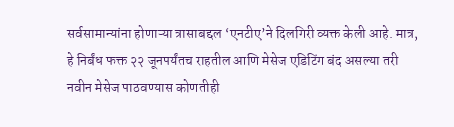सर्वसामान्यांना होणाऱ्या त्रासाबद्दल ‘एनटीए’ने दिलगिरी व्यक्त केली आहे. मात्र, हे निर्बंध फक्त २२ जूनपर्यंतच राहतील आणि मेसेज एडिटिंग बंद असल्या तरी नवीन मेसेज पाठवण्यास कोणतीही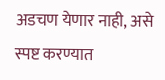अडचण येणार नाही, असे स्पष्ट करण्यात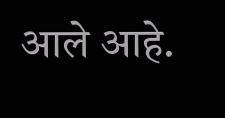आले आहे.